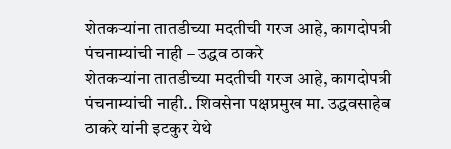शेतकऱ्यांना तातडीच्या मदतीची गरज आहे, कागदोपत्री पंचनाम्यांची नाही – उद्धव ठाकरे
शेतकऱ्यांना तातडीच्या मदतीची गरज आहे, कागदोपत्री पंचनाम्यांची नाही.. शिवसेना पक्षप्रमुख मा. उद्धवसाहेब ठाकरे यांनी इटकुर येथे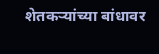शेतकऱ्यांच्या बांधावर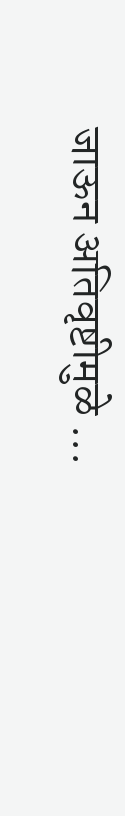जाऊन अतिवृष्टीमुळे ...